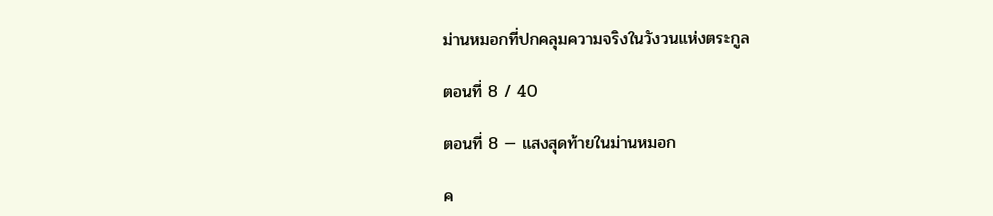ม่านหมอกที่ปกคลุมความจริงในวังวนแห่งตระกูล

ตอนที่ 8 / 40

ตอนที่ 8 — แสงสุดท้ายในม่านหมอก

ค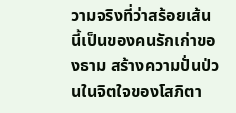วามจริงที่ว่าสร้อยเส้นนี้เป็นของคนรักเก่าของธาม สร้างความปั่นป่วนในจิตใจของโสภิตา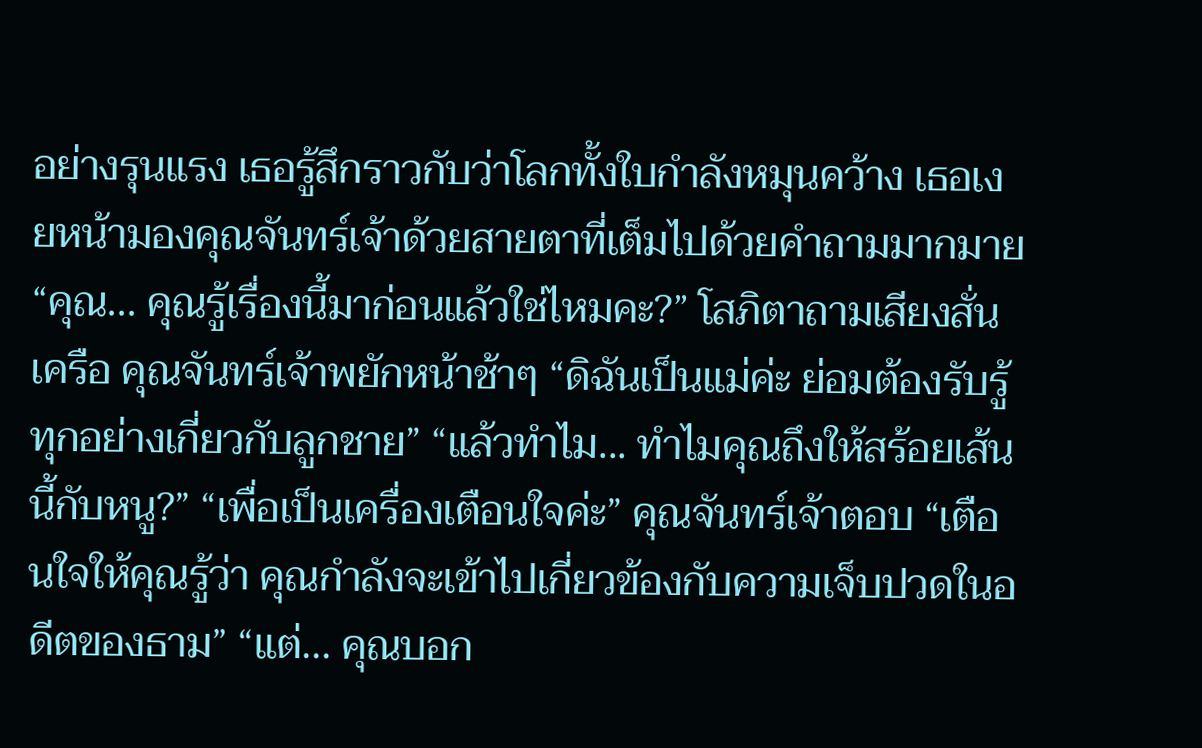อย่างรุนแรง เธอรู้สึกราวกับว่าโลกทั้งใบกำลังหมุนคว้าง เธอเงยหน้ามองคุณจันทร์เจ้าด้วยสายตาที่เต็มไปด้วยคำถามมากมาย “คุณ... คุณรู้เรื่องนี้มาก่อนแล้วใช่ไหมคะ?” โสภิตาถามเสียงสั่นเครือ คุณจันทร์เจ้าพยักหน้าช้าๆ “ดิฉันเป็นแม่ค่ะ ย่อมต้องรับรู้ทุกอย่างเกี่ยวกับลูกชาย” “แล้วทำไม... ทำไมคุณถึงให้สร้อยเส้นนี้กับหนู?” “เพื่อเป็นเครื่องเตือนใจค่ะ” คุณจันทร์เจ้าตอบ “เตือนใจให้คุณรู้ว่า คุณกำลังจะเข้าไปเกี่ยวข้องกับความเจ็บปวดในอดีตของธาม” “แต่... คุณบอก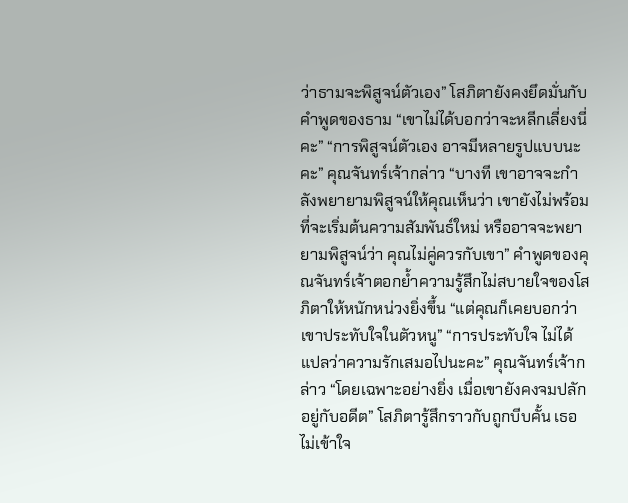ว่าธามจะพิสูจน์ตัวเอง” โสภิตายังคงยึดมั่นกับคำพูดของธาม “เขาไม่ได้บอกว่าจะหลีกเลี่ยงนี่คะ” “การพิสูจน์ตัวเอง อาจมีหลายรูปแบบนะคะ” คุณจันทร์เจ้ากล่าว “บางที เขาอาจจะกำลังพยายามพิสูจน์ให้คุณเห็นว่า เขายังไม่พร้อมที่จะเริ่มต้นความสัมพันธ์ใหม่ หรืออาจจะพยายามพิสูจน์ว่า คุณไม่คู่ควรกับเขา” คำพูดของคุณจันทร์เจ้าตอกย้ำความรู้สึกไม่สบายใจของโสภิตาให้หนักหน่วงยิ่งขึ้น “แต่คุณก็เคยบอกว่า เขาประทับใจในตัวหนู” “การประทับใจ ไม่ได้แปลว่าความรักเสมอไปนะคะ” คุณจันทร์เจ้ากล่าว “โดยเฉพาะอย่างยิ่ง เมื่อเขายังคงจมปลักอยู่กับอดีต” โสภิตารู้สึกราวกับถูกบีบคั้น เธอไม่เข้าใจ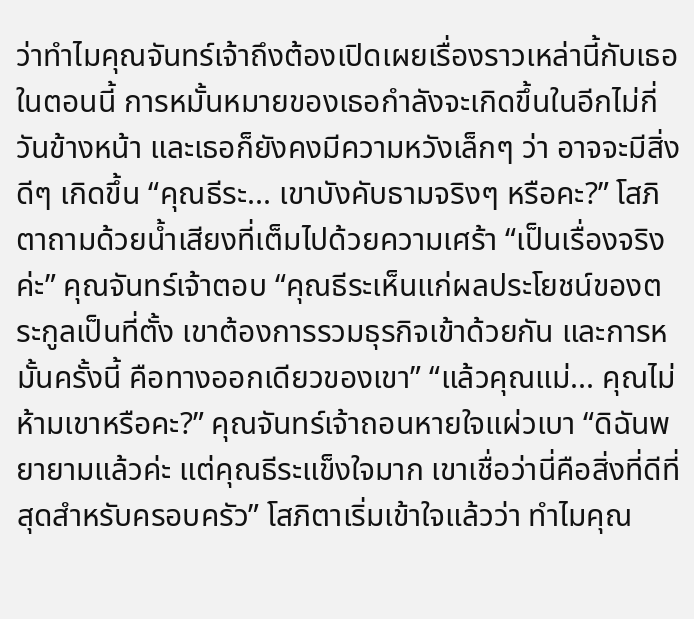ว่าทำไมคุณจันทร์เจ้าถึงต้องเปิดเผยเรื่องราวเหล่านี้กับเธอในตอนนี้ การหมั้นหมายของเธอกำลังจะเกิดขึ้นในอีกไม่กี่วันข้างหน้า และเธอก็ยังคงมีความหวังเล็กๆ ว่า อาจจะมีสิ่งดีๆ เกิดขึ้น “คุณธีระ... เขาบังคับธามจริงๆ หรือคะ?” โสภิตาถามด้วยน้ำเสียงที่เต็มไปด้วยความเศร้า “เป็นเรื่องจริงค่ะ” คุณจันทร์เจ้าตอบ “คุณธีระเห็นแก่ผลประโยชน์ของตระกูลเป็นที่ตั้ง เขาต้องการรวมธุรกิจเข้าด้วยกัน และการหมั้นครั้งนี้ คือทางออกเดียวของเขา” “แล้วคุณแม่... คุณไม่ห้ามเขาหรือคะ?” คุณจันทร์เจ้าถอนหายใจแผ่วเบา “ดิฉันพยายามแล้วค่ะ แต่คุณธีระแข็งใจมาก เขาเชื่อว่านี่คือสิ่งที่ดีที่สุดสำหรับครอบครัว” โสภิตาเริ่มเข้าใจแล้วว่า ทำไมคุณ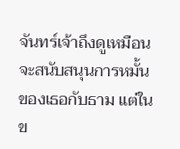จันทร์เจ้าถึงดูเหมือนจะสนับสนุนการหมั้นของเธอกับธาม แต่ในข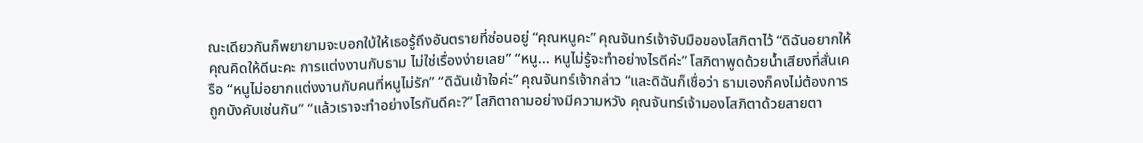ณะเดียวกันก็พยายามจะบอกใบ้ให้เธอรู้ถึงอันตรายที่ซ่อนอยู่ “คุณหนูคะ” คุณจันทร์เจ้าจับมือของโสภิตาไว้ “ดิฉันอยากให้คุณคิดให้ดีนะคะ การแต่งงานกับธาม ไม่ใช่เรื่องง่ายเลย” “หนู... หนูไม่รู้จะทำอย่างไรดีค่ะ” โสภิตาพูดด้วยน้ำเสียงที่สั่นเครือ “หนูไม่อยากแต่งงานกับคนที่หนูไม่รัก” “ดิฉันเข้าใจค่ะ” คุณจันทร์เจ้ากล่าว “และดิฉันก็เชื่อว่า ธามเองก็คงไม่ต้องการถูกบังคับเช่นกัน” “แล้วเราจะทำอย่างไรกันดีคะ?” โสภิตาถามอย่างมีความหวัง คุณจันทร์เจ้ามองโสภิตาด้วยสายตา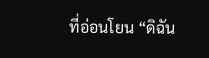ที่อ่อนโยน “ดิฉัน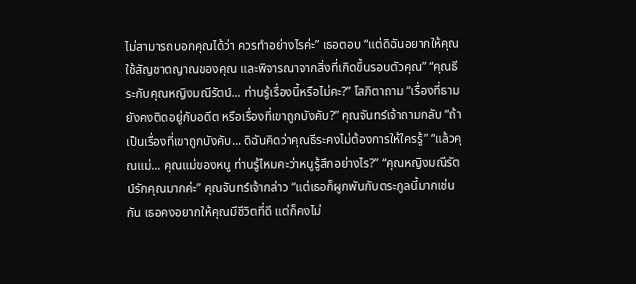ไม่สามารถบอกคุณได้ว่า ควรทำอย่างไรค่ะ” เธอตอบ “แต่ดิฉันอยากให้คุณใช้สัญชาตญาณของคุณ และพิจารณาจากสิ่งที่เกิดขึ้นรอบตัวคุณ” “คุณธีระกับคุณหญิงมณีรัตน์... ท่านรู้เรื่องนี้หรือไม่คะ?” โสภิตาถาม “เรื่องที่ธามยังคงติดอยู่กับอดีต หรือเรื่องที่เขาถูกบังคับ?” คุณจันทร์เจ้าถามกลับ “ถ้าเป็นเรื่องที่เขาถูกบังคับ... ดิฉันคิดว่าคุณธีระคงไม่ต้องการให้ใครรู้” “แล้วคุณแม่... คุณแม่ของหนู ท่านรู้ไหมคะว่าหนูรู้สึกอย่างไร?” “คุณหญิงมณีรัตน์รักคุณมากค่ะ” คุณจันทร์เจ้ากล่าว “แต่เธอก็ผูกพันกับตระกูลนี้มากเช่นกัน เธอคงอยากให้คุณมีชีวิตที่ดี แต่ก็คงไม่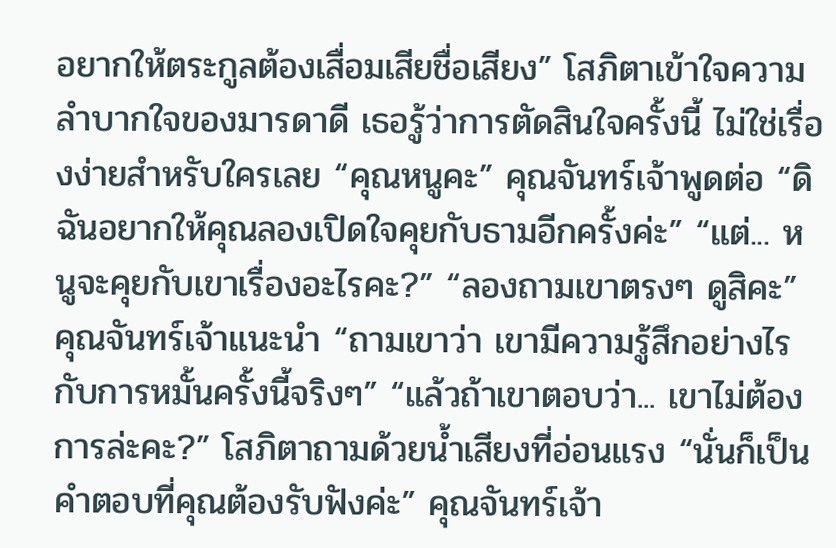อยากให้ตระกูลต้องเสื่อมเสียชื่อเสียง” โสภิตาเข้าใจความลำบากใจของมารดาดี เธอรู้ว่าการตัดสินใจครั้งนี้ ไม่ใช่เรื่องง่ายสำหรับใครเลย “คุณหนูคะ” คุณจันทร์เจ้าพูดต่อ “ดิฉันอยากให้คุณลองเปิดใจคุยกับธามอีกครั้งค่ะ” “แต่... หนูจะคุยกับเขาเรื่องอะไรคะ?” “ลองถามเขาตรงๆ ดูสิคะ” คุณจันทร์เจ้าแนะนำ “ถามเขาว่า เขามีความรู้สึกอย่างไรกับการหมั้นครั้งนี้จริงๆ” “แล้วถ้าเขาตอบว่า... เขาไม่ต้องการล่ะคะ?” โสภิตาถามด้วยน้ำเสียงที่อ่อนแรง “นั่นก็เป็นคำตอบที่คุณต้องรับฟังค่ะ” คุณจันทร์เจ้า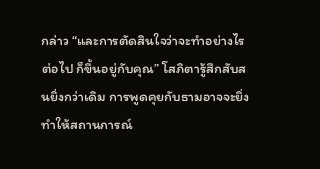กล่าว “และการตัดสินใจว่าจะทำอย่างไรต่อไป ก็ขึ้นอยู่กับคุณ” โสภิตารู้สึกสับสนยิ่งกว่าเดิม การพูดคุยกับธามอาจจะยิ่งทำให้สถานการณ์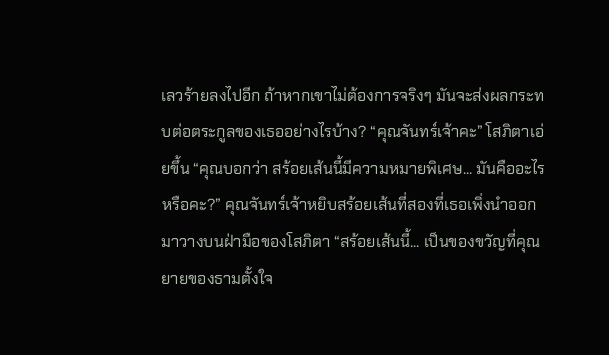เลวร้ายลงไปอีก ถ้าหากเขาไม่ต้องการจริงๆ มันจะส่งผลกระทบต่อตระกูลของเธออย่างไรบ้าง? “คุณจันทร์เจ้าคะ” โสภิตาเอ่ยขึ้น “คุณบอกว่า สร้อยเส้นนี้มีความหมายพิเศษ... มันคืออะไรหรือคะ?” คุณจันทร์เจ้าหยิบสร้อยเส้นที่สองที่เธอเพิ่งนำออกมาวางบนฝ่ามือของโสภิตา “สร้อยเส้นนี้... เป็นของขวัญที่คุณยายของธามตั้งใจ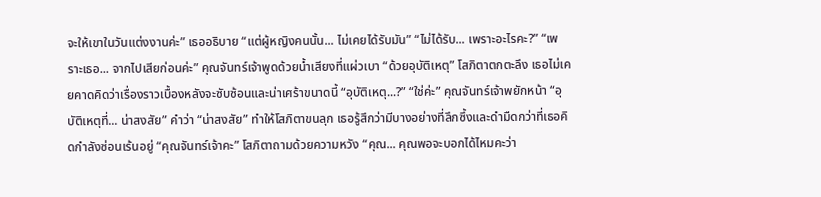จะให้เขาในวันแต่งงานค่ะ” เธออธิบาย “แต่ผู้หญิงคนนั้น... ไม่เคยได้รับมัน” “ไม่ได้รับ... เพราะอะไรคะ?” “เพราะเธอ... จากไปเสียก่อนค่ะ” คุณจันทร์เจ้าพูดด้วยน้ำเสียงที่แผ่วเบา “ด้วยอุบัติเหตุ” โสภิตาตกตะลึง เธอไม่เคยคาดคิดว่าเรื่องราวเบื้องหลังจะซับซ้อนและน่าเศร้าขนาดนี้ “อุบัติเหตุ...?” “ใช่ค่ะ” คุณจันทร์เจ้าพยักหน้า “อุบัติเหตุที่... น่าสงสัย” คำว่า “น่าสงสัย” ทำให้โสภิตาขนลุก เธอรู้สึกว่ามีบางอย่างที่ลึกซึ้งและดำมืดกว่าที่เธอคิดกำลังซ่อนเร้นอยู่ “คุณจันทร์เจ้าคะ” โสภิตาถามด้วยความหวัง “คุณ... คุณพอจะบอกได้ไหมคะว่า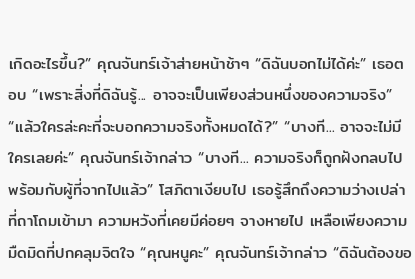เกิดอะไรขึ้น?” คุณจันทร์เจ้าส่ายหน้าช้าๆ “ดิฉันบอกไม่ได้ค่ะ” เธอตอบ “เพราะสิ่งที่ดิฉันรู้... อาจจะเป็นเพียงส่วนหนึ่งของความจริง” “แล้วใครล่ะคะที่จะบอกความจริงทั้งหมดได้?” “บางที... อาจจะไม่มีใครเลยค่ะ” คุณจันทร์เจ้ากล่าว “บางที... ความจริงก็ถูกฝังกลบไปพร้อมกับผู้ที่จากไปแล้ว” โสภิตาเงียบไป เธอรู้สึกถึงความว่างเปล่าที่ถาโถมเข้ามา ความหวังที่เคยมีค่อยๆ จางหายไป เหลือเพียงความมืดมิดที่ปกคลุมจิตใจ “คุณหนูคะ” คุณจันทร์เจ้ากล่าว “ดิฉันต้องขอ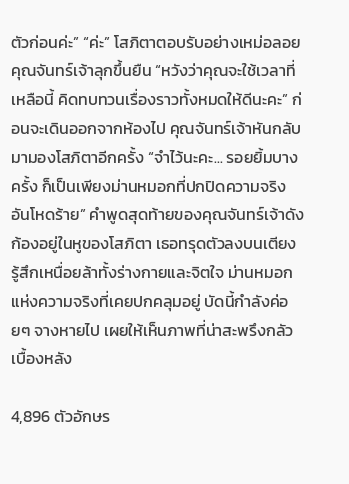ตัวก่อนค่ะ” “ค่ะ” โสภิตาตอบรับอย่างเหม่อลอย คุณจันทร์เจ้าลุกขึ้นยืน “หวังว่าคุณจะใช้เวลาที่เหลือนี้ คิดทบทวนเรื่องราวทั้งหมดให้ดีนะคะ” ก่อนจะเดินออกจากห้องไป คุณจันทร์เจ้าหันกลับมามองโสภิตาอีกครั้ง “จำไว้นะคะ... รอยยิ้มบางครั้ง ก็เป็นเพียงม่านหมอกที่ปกปิดความจริงอันโหดร้าย” คำพูดสุดท้ายของคุณจันทร์เจ้าดังก้องอยู่ในหูของโสภิตา เธอทรุดตัวลงบนเตียง รู้สึกเหนื่อยล้าทั้งร่างกายและจิตใจ ม่านหมอกแห่งความจริงที่เคยปกคลุมอยู่ บัดนี้กำลังค่อยๆ จางหายไป เผยให้เห็นภาพที่น่าสะพรึงกลัวเบื้องหลัง

4,896 ตัวอักษร